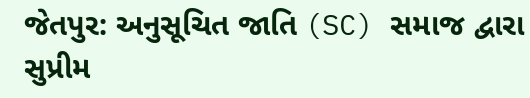જેતપુર: અનુસૂચિત જાતિ (SC) સમાજ દ્વારા સુપ્રીમ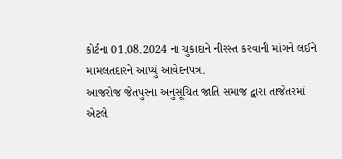કોર્ટના 01.08.2024 ના ચુકાદાને નીરસ્ત કરવાની માંગને લઈને મામલતદારને આપ્યું આવેદનપત્ર.
આજરોજ જેતપુરના અનુસૂચિત જાતિ સમાજ દ્વારા તાજેતરમાં એટલે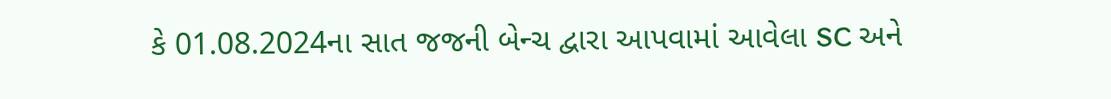કે 01.08.2024ના સાત જજની બેન્ચ દ્વારા આપવામાં આવેલા SC અને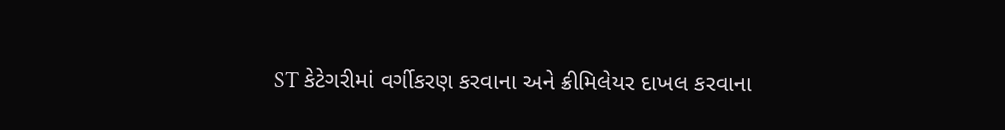ST કેટેગરીમાં વર્ગીકરણ કરવાના અને ક્રીમિલેયર દાખલ કરવાના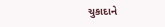ચુકાદાને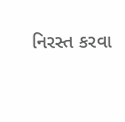નિરસ્ત કરવા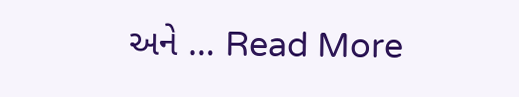અને … Read More